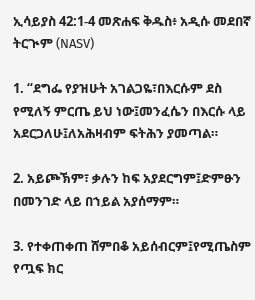ኢሳይያስ 42:1-4 መጽሐፍ ቅዱስ፥ አዲሱ መደበኛ ትርጒም (NASV)

1. “ደግፌ የያዝሁት አገልጋዬ፣በእርሱም ደስ የሚለኝ ምርጤ ይህ ነው፤መንፈሴን በእርሱ ላይ አደርጋለሁ፤ለአሕዛብም ፍትሕን ያመጣል።

2. አይጮኽም፣ ቃሉን ከፍ አያደርግም፤ድምፁን በመንገድ ላይ በኀይል አያሰማም።

3. የተቀጠቀጠ ሸምበቆ አይሰብርም፤የሚጤስም የጧፍ ክር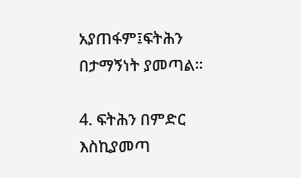አያጠፋም፤ፍትሕን በታማኝነት ያመጣል።

4. ፍትሕን በምድር እስኪያመጣ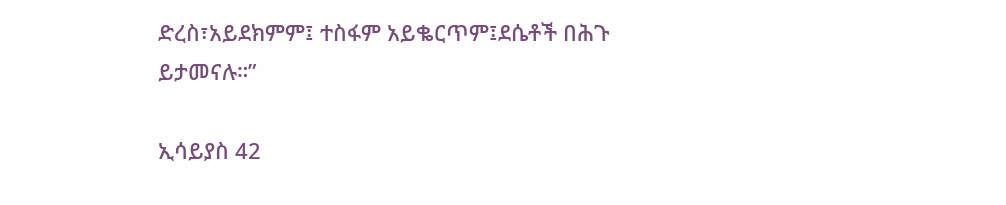ድረስ፣አይደክምም፤ ተስፋም አይቈርጥም፤ደሴቶች በሕጉ ይታመናሉ።”

ኢሳይያስ 42